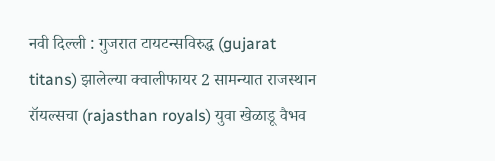नवी दिल्ली : गुजरात टायटन्सविरुद्ध (gujarat titans) झालेल्या क्वालीफायर 2 सामन्यात राजस्थान रॉयल्सचा (rajasthan royals) युवा खेळाडू वैभव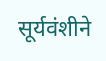सूर्यवंशीने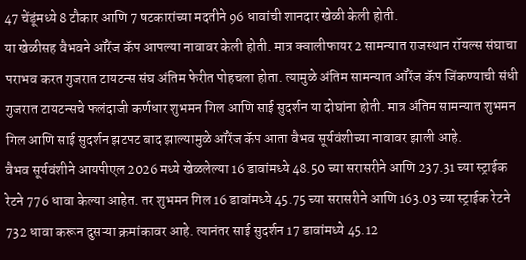47 चेंडूंमध्ये 8 टौकार आणि 7 षटकारांच्या मदतीने 96 धावांची शानदार खेळी केली होती.
या खेळीसह वैभवने ऑरेंज कॅप आपल्या नावावर केली होती. मात्र क्वालीफायर 2 सामन्यात राजस्थान रॉयल्स संघाचा पराभव करत गुजरात टायटन्स संघ अंतिम फेरीत पोहचला होता. त्यामुळे अंतिम सामन्यात ऑरेंज कॅप जिंकण्याची संधी गुजरात टायटन्सचे फलंदाजी कर्णधार शुभमन गिल आणि साई सुदर्शन या दोघांना होती. मात्र अंतिम सामन्यात शुभमन गिल आणि साई सुदर्शन झटपट बाद झाल्यामुळे ऑरेंज कॅप आता वैभव सूर्यवंशीच्या नावावर झाली आहे.
वैभव सूर्यवंशीने आयपीएल 2026 मध्ये खेळलेल्या 16 डावांमध्ये 48.50 च्या सरासरीने आणि 237.31 च्या स्ट्राईक रेटने 776 धावा केल्या आहेत. तर शुभमन गिल 16 डावांमध्ये 45.75 च्या सरासरीने आणि 163.03 च्या स्ट्राईक रेटने 732 धावा करून दुसऱ्या क्रमांकावर आहे. त्यानंतर साई सुदर्शन 17 डावांमध्ये 45.12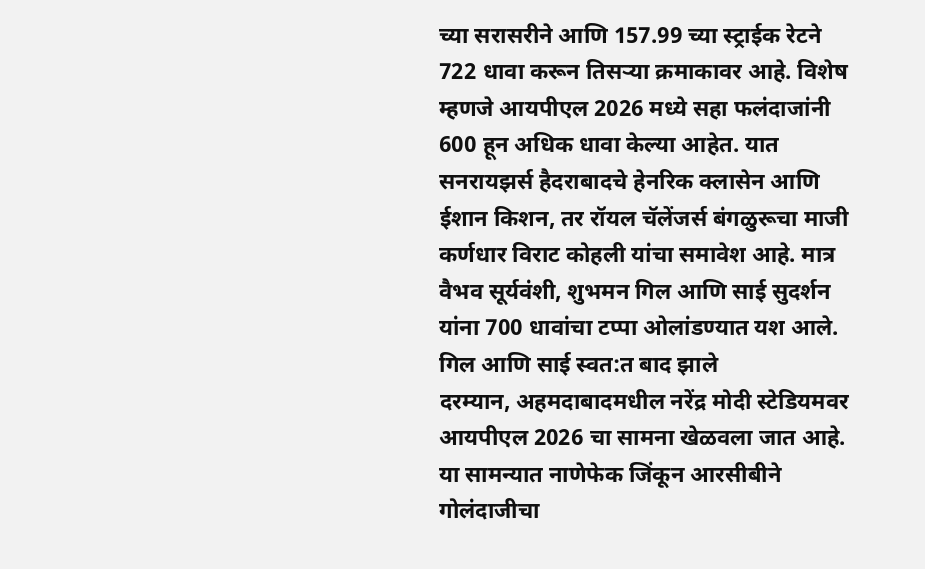च्या सरासरीने आणि 157.99 च्या स्ट्राईक रेटने 722 धावा करून तिसऱ्या क्रमाकावर आहे. विशेष म्हणजे आयपीएल 2026 मध्ये सहा फलंदाजांनी 600 हून अधिक धावा केल्या आहेत. यात सनरायझर्स हैदराबादचे हेनरिक क्लासेन आणि ईशान किशन, तर रॉयल चॅलेंजर्स बंगळुरूचा माजी कर्णधार विराट कोहली यांचा समावेश आहे. मात्र वैभव सूर्यवंशी, शुभमन गिल आणि साई सुदर्शन यांना 700 धावांचा टप्पा ओलांडण्यात यश आले.
गिल आणि साई स्वत:त बाद झाले
दरम्यान, अहमदाबादमधील नरेंद्र मोदी स्टेडियमवर आयपीएल 2026 चा सामना खेळवला जात आहे. या सामन्यात नाणेफेक जिंकून आरसीबीने गोलंदाजीचा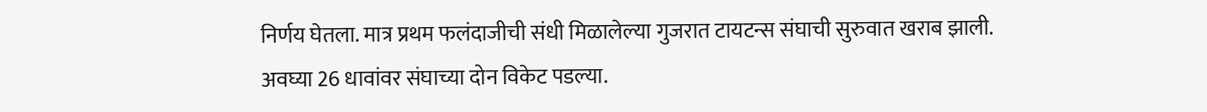निर्णय घेतला. मात्र प्रथम फलंदाजीची संधी मिळालेल्या गुजरात टायटन्स संघाची सुरुवात खराब झाली. अवघ्या 26 धावांवर संघाच्या दोन विकेट पडल्या.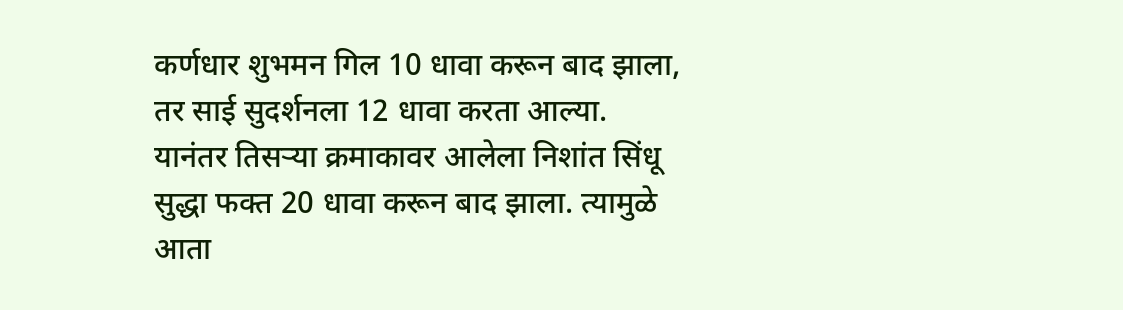कर्णधार शुभमन गिल 10 धावा करून बाद झाला, तर साई सुदर्शनला 12 धावा करता आल्या. यानंतर तिसऱ्या क्रमाकावर आलेला निशांत सिंधू सुद्धा फक्त 20 धावा करून बाद झाला. त्यामुळे आता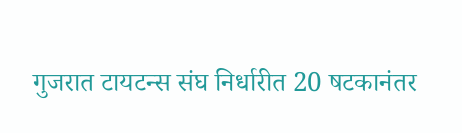गुजरात टायटन्स संघ निर्धारीत 20 षटकानंतर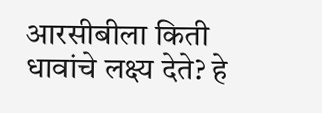आरसीबीला किती धावांचे लक्ष्य देते? हे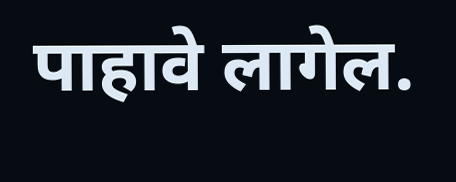पाहावे लागेल.